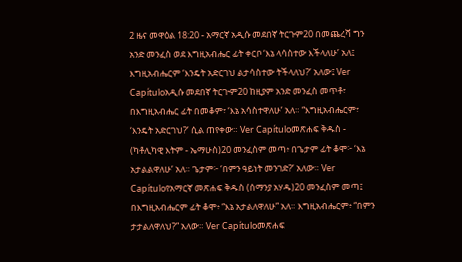2 ዜና መዋዕል 18:20 - አማርኛ አዲሱ መደበኛ ትርጉም20 በመጨረሻ ግን አንድ መንፈስ ወደ እግዚአብሔር ፊት ቀርቦ ‘እኔ ላሳስተው እችላለሁ’ አለ፤ እግዚአብሔርም ‘እንዴት አድርገህ ልታሳስተው ትችላለህ?’ አለው፤ Ver Capítuloአዲሱ መደበኛ ትርጒም20 ከዚያም አንድ መንፈስ መጥቶ፣ በእግዚአብሔር ፊት በመቆም፣ ‘እኔ አሳስተዋለሁ’ አለ። “እግዚአብሔርም፣ ‘እንዴት አድርገህ?’ ሲል ጠየቀው። Ver Capítuloመጽሐፍ ቅዱስ - (ካቶሊካዊ እትም - ኤማሁስ)20 መንፈስም መጣ፥ በጌታም ፊት ቆሞ፦ ‘እኔ አታልልዋለሁ’ አለ። ጌታም፦ ‘በምን ዓይነት መንገድ?’ አለው። Ver Capítuloየአማርኛ መጽሐፍ ቅዱስ (ሰማንያ አሃዱ)20 መንፈስም መጣ፤ በእግዚአብሔርም ፊት ቆሞ፥ “እኔ አታልለዋለሁ” አለ። እግዚአብሔርም፥ “በምን ታታልለዋለህ?” አለው። Ver Capítuloመጽሐፍ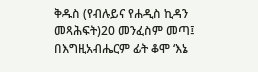ቅዱስ (የብሉይና የሐዲስ ኪዳን መጻሕፍት)20 መንፈስም መጣ፤ በእግዚአብሔርም ፊት ቆሞ ‘እኔ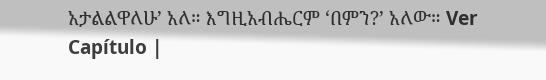አታልልዋለሁ’ አለ። እግዚአብሔርም ‘በምን?’ አለው። Ver Capítulo |